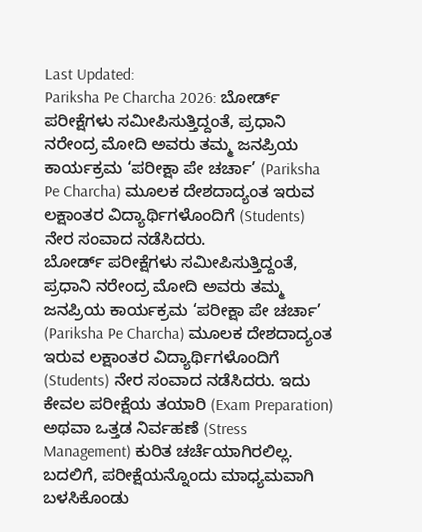Last Updated:
Pariksha Pe Charcha 2026: ಬೋರ್ಡ್ ಪರೀಕ್ಷೆಗಳು ಸಮೀಪಿಸುತ್ತಿದ್ದಂತೆ, ಪ್ರಧಾನಿ ನರೇಂದ್ರ ಮೋದಿ ಅವರು ತಮ್ಮ ಜನಪ್ರಿಯ ಕಾರ್ಯಕ್ರಮ ‘ಪರೀಕ್ಷಾ ಪೇ ಚರ್ಚಾ’ (Pariksha Pe Charcha) ಮೂಲಕ ದೇಶದಾದ್ಯಂತ ಇರುವ ಲಕ್ಷಾಂತರ ವಿದ್ಯಾರ್ಥಿಗಳೊಂದಿಗೆ (Students) ನೇರ ಸಂವಾದ ನಡೆಸಿದರು.
ಬೋರ್ಡ್ ಪರೀಕ್ಷೆಗಳು ಸಮೀಪಿಸುತ್ತಿದ್ದಂತೆ, ಪ್ರಧಾನಿ ನರೇಂದ್ರ ಮೋದಿ ಅವರು ತಮ್ಮ ಜನಪ್ರಿಯ ಕಾರ್ಯಕ್ರಮ ‘ಪರೀಕ್ಷಾ ಪೇ ಚರ್ಚಾ’ (Pariksha Pe Charcha) ಮೂಲಕ ದೇಶದಾದ್ಯಂತ ಇರುವ ಲಕ್ಷಾಂತರ ವಿದ್ಯಾರ್ಥಿಗಳೊಂದಿಗೆ (Students) ನೇರ ಸಂವಾದ ನಡೆಸಿದರು. ಇದು ಕೇವಲ ಪರೀಕ್ಷೆಯ ತಯಾರಿ (Exam Preparation) ಅಥವಾ ಒತ್ತಡ ನಿರ್ವಹಣೆ (Stress Management) ಕುರಿತ ಚರ್ಚೆಯಾಗಿರಲಿಲ್ಲ. ಬದಲಿಗೆ, ಪರೀಕ್ಷೆಯನ್ನೊಂದು ಮಾಧ್ಯಮವಾಗಿ ಬಳಸಿಕೊಂಡು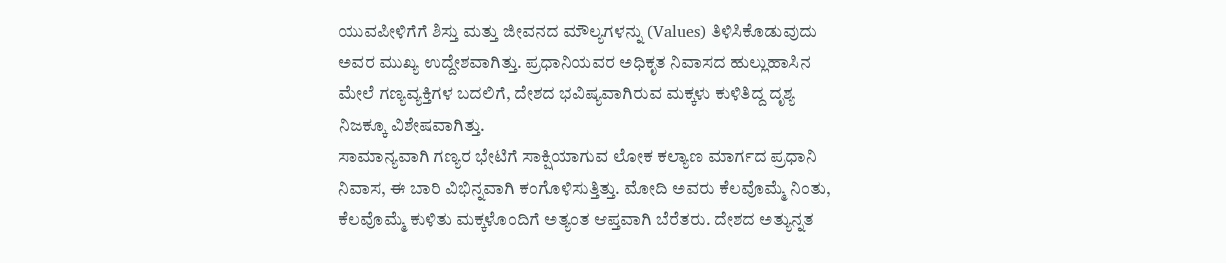ಯುವಪೀಳಿಗೆಗೆ ಶಿಸ್ತು ಮತ್ತು ಜೀವನದ ಮೌಲ್ಯಗಳನ್ನು (Values) ತಿಳಿಸಿಕೊಡುವುದು ಅವರ ಮುಖ್ಯ ಉದ್ದೇಶವಾಗಿತ್ತು. ಪ್ರಧಾನಿಯವರ ಅಧಿಕೃತ ನಿವಾಸದ ಹುಲ್ಲುಹಾಸಿನ ಮೇಲೆ ಗಣ್ಯವ್ಯಕ್ತಿಗಳ ಬದಲಿಗೆ, ದೇಶದ ಭವಿಷ್ಯವಾಗಿರುವ ಮಕ್ಕಳು ಕುಳಿತಿದ್ದ ದೃಶ್ಯ ನಿಜಕ್ಕೂ ವಿಶೇಷವಾಗಿತ್ತು.
ಸಾಮಾನ್ಯವಾಗಿ ಗಣ್ಯರ ಭೇಟಿಗೆ ಸಾಕ್ಷಿಯಾಗುವ ಲೋಕ ಕಲ್ಯಾಣ ಮಾರ್ಗದ ಪ್ರಧಾನಿ ನಿವಾಸ, ಈ ಬಾರಿ ವಿಭಿನ್ನವಾಗಿ ಕಂಗೊಳಿಸುತ್ತಿತ್ತು. ಮೋದಿ ಅವರು ಕೆಲವೊಮ್ಮೆ ನಿಂತು, ಕೆಲವೊಮ್ಮೆ ಕುಳಿತು ಮಕ್ಕಳೊಂದಿಗೆ ಅತ್ಯಂತ ಆಪ್ತವಾಗಿ ಬೆರೆತರು. ದೇಶದ ಅತ್ಯುನ್ನತ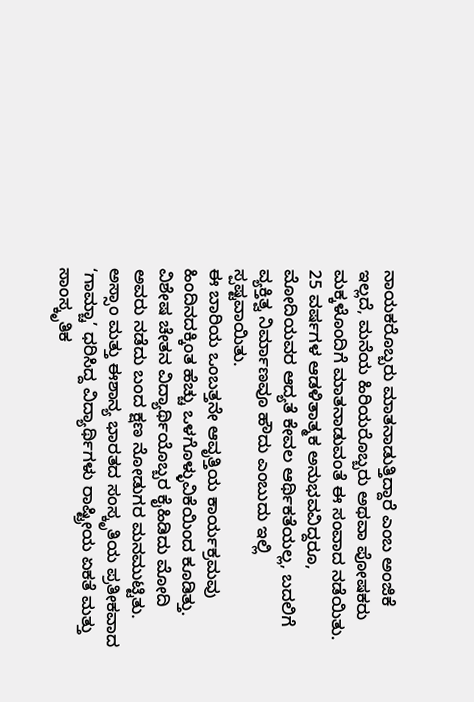ನಾಯಕರೊಬ್ಬರು ಮಾತನಾಡುತ್ತಿದ್ದಾರೆ ಎಂಬ ಅಂಜಿಕೆ ಇಲ್ಲದೆ, ಮನೆಯ ಹಿರಿಯರೊಬ್ಬರು ಅಥವಾ ಪೋಷಕರು ಮಕ್ಕಳೊಂದಿಗೆ ಮಾತನಾಡುವಂತೆ ಈ ಸಂವಾದ ನಡೆಯಿತು. 25 ವರ್ಷಗಳ ಆಡಳಿತಾತ್ಮಕ ಅನುಭವವಿದ್ದರೂ, ಮೋದಿಯವರ ಆದ್ಯತೆ ಕೇವಲ ಆರ್ಥಿಕತೆಯಲ್ಲ, ಬದಲಿಗೆ ವ್ಯಕ್ತಿತ್ವ ನಿರ್ಮಾಣವೂ ಹೌದು ಎಂಬುದು ಇಲ್ಲಿ ಸ್ಪಷ್ಟವಾಯಿತು.
ಈ ಬಾರಿಯ ಒಂಬತ್ತನೇ ಆವೃತ್ತಿಯ ಕಾರ್ಯಕ್ರಮವು ಹಿಂದಿನದಕ್ಕಿಂತ ಹೆಚ್ಚು ಒಳಗೊಳ್ಳುವಿಕೆಯಿಂದ ಕೂಡಿತ್ತು. ವಿಶೇಷ ಚೇತನ ವಿದ್ಯಾರ್ಥಿಯೊಬ್ಬರ ಕೈಹಿಡಿದು ಮೋದಿ ಅವರು ನಡೆದು ಬಂದ ಕ್ಷಣ ನೋಡುಗರ ಮನಮುಟ್ಟಿತು. ಅಸ್ಸಾಂ ಮತ್ತು ಈಶಾನ್ಯ ಭಾರತದ ಸಂಸ್ಕೃತಿಯ ಪ್ರತೀಕವಾದ ‘ಗಾಮ್ಚಾ’ ಧರಿಸಿದ್ದ ವಿದ್ಯಾರ್ಥಿಗಳು ರಾಷ್ಟ್ರೀಯ ಏಕತೆ ಮತ್ತು ಸಾಂಸ್ಕೃತಿಕ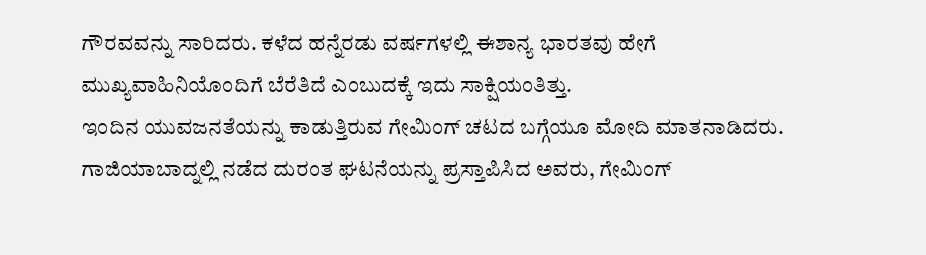ಗೌರವವನ್ನು ಸಾರಿದರು. ಕಳೆದ ಹನ್ನೆರಡು ವರ್ಷಗಳಲ್ಲಿ ಈಶಾನ್ಯ ಭಾರತವು ಹೇಗೆ ಮುಖ್ಯವಾಹಿನಿಯೊಂದಿಗೆ ಬೆರೆತಿದೆ ಎಂಬುದಕ್ಕೆ ಇದು ಸಾಕ್ಷಿಯಂತಿತ್ತು.
ಇಂದಿನ ಯುವಜನತೆಯನ್ನು ಕಾಡುತ್ತಿರುವ ಗೇಮಿಂಗ್ ಚಟದ ಬಗ್ಗೆಯೂ ಮೋದಿ ಮಾತನಾಡಿದರು. ಗಾಜಿಯಾಬಾದ್ನಲ್ಲಿ ನಡೆದ ದುರಂತ ಘಟನೆಯನ್ನು ಪ್ರಸ್ತಾಪಿಸಿದ ಅವರು, ಗೇಮಿಂಗ್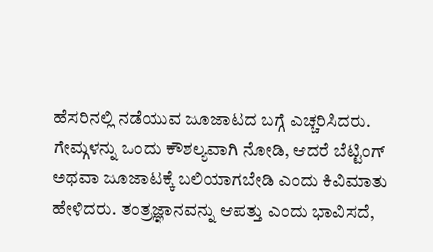ಹೆಸರಿನಲ್ಲಿ ನಡೆಯುವ ಜೂಜಾಟದ ಬಗ್ಗೆ ಎಚ್ಚರಿಸಿದರು. ಗೇಮ್ಗಳನ್ನು ಒಂದು ಕೌಶಲ್ಯವಾಗಿ ನೋಡಿ, ಆದರೆ ಬೆಟ್ಟಿಂಗ್ ಅಥವಾ ಜೂಜಾಟಕ್ಕೆ ಬಲಿಯಾಗಬೇಡಿ ಎಂದು ಕಿವಿಮಾತು ಹೇಳಿದರು. ತಂತ್ರಜ್ಞಾನವನ್ನು ಆಪತ್ತು ಎಂದು ಭಾವಿಸದೆ,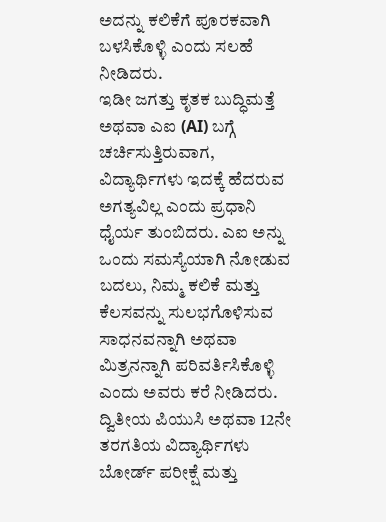ಅದನ್ನು ಕಲಿಕೆಗೆ ಪೂರಕವಾಗಿ ಬಳಸಿಕೊಳ್ಳಿ ಎಂದು ಸಲಹೆ ನೀಡಿದರು.
ಇಡೀ ಜಗತ್ತು ಕೃತಕ ಬುದ್ಧಿಮತ್ತೆ ಅಥವಾ ಎಐ (AI) ಬಗ್ಗೆ ಚರ್ಚಿಸುತ್ತಿರುವಾಗ, ವಿದ್ಯಾರ್ಥಿಗಳು ಇದಕ್ಕೆ ಹೆದರುವ ಅಗತ್ಯವಿಲ್ಲ ಎಂದು ಪ್ರಧಾನಿ ಧೈರ್ಯ ತುಂಬಿದರು. ಎಐ ಅನ್ನು ಒಂದು ಸಮಸ್ಯೆಯಾಗಿ ನೋಡುವ ಬದಲು, ನಿಮ್ಮ ಕಲಿಕೆ ಮತ್ತು ಕೆಲಸವನ್ನು ಸುಲಭಗೊಳಿಸುವ ಸಾಧನವನ್ನಾಗಿ ಅಥವಾ ಮಿತ್ರನನ್ನಾಗಿ ಪರಿವರ್ತಿಸಿಕೊಳ್ಳಿ ಎಂದು ಅವರು ಕರೆ ನೀಡಿದರು.
ದ್ವಿತೀಯ ಪಿಯುಸಿ ಅಥವಾ 12ನೇ ತರಗತಿಯ ವಿದ್ಯಾರ್ಥಿಗಳು ಬೋರ್ಡ್ ಪರೀಕ್ಷೆ ಮತ್ತು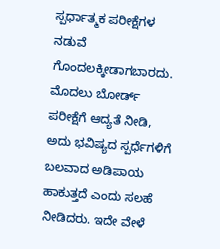ಸ್ಪರ್ಧಾತ್ಮಕ ಪರೀಕ್ಷೆಗಳ ನಡುವೆ ಗೊಂದಲಕ್ಕೀಡಾಗಬಾರದು. ಮೊದಲು ಬೋರ್ಡ್ ಪರೀಕ್ಷೆಗೆ ಆದ್ಯತೆ ನೀಡಿ, ಅದು ಭವಿಷ್ಯದ ಸ್ಪರ್ಧೆಗಳಿಗೆ ಬಲವಾದ ಅಡಿಪಾಯ ಹಾಕುತ್ತದೆ ಎಂದು ಸಲಹೆ ನೀಡಿದರು. ಇದೇ ವೇಳೆ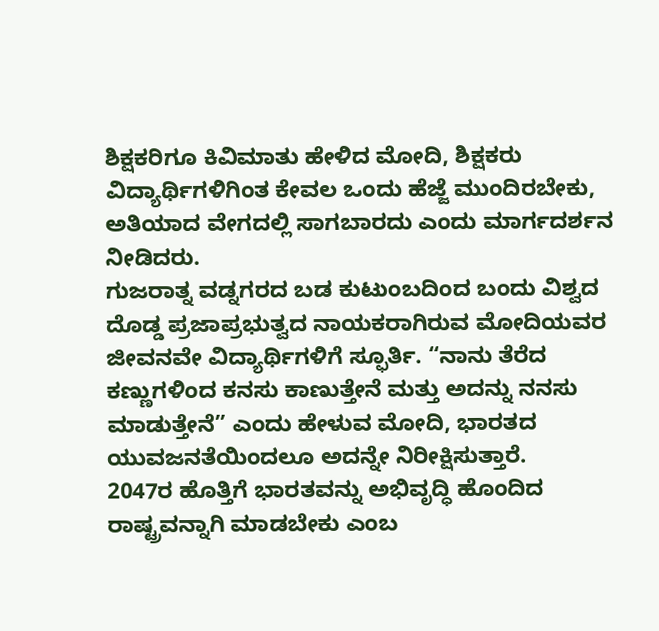ಶಿಕ್ಷಕರಿಗೂ ಕಿವಿಮಾತು ಹೇಳಿದ ಮೋದಿ, ಶಿಕ್ಷಕರು ವಿದ್ಯಾರ್ಥಿಗಳಿಗಿಂತ ಕೇವಲ ಒಂದು ಹೆಜ್ಜೆ ಮುಂದಿರಬೇಕು, ಅತಿಯಾದ ವೇಗದಲ್ಲಿ ಸಾಗಬಾರದು ಎಂದು ಮಾರ್ಗದರ್ಶನ ನೀಡಿದರು.
ಗುಜರಾತ್ನ ವಡ್ನಗರದ ಬಡ ಕುಟುಂಬದಿಂದ ಬಂದು ವಿಶ್ವದ ದೊಡ್ಡ ಪ್ರಜಾಪ್ರಭುತ್ವದ ನಾಯಕರಾಗಿರುವ ಮೋದಿಯವರ ಜೀವನವೇ ವಿದ್ಯಾರ್ಥಿಗಳಿಗೆ ಸ್ಫೂರ್ತಿ. “ನಾನು ತೆರೆದ ಕಣ್ಣುಗಳಿಂದ ಕನಸು ಕಾಣುತ್ತೇನೆ ಮತ್ತು ಅದನ್ನು ನನಸು ಮಾಡುತ್ತೇನೆ” ಎಂದು ಹೇಳುವ ಮೋದಿ, ಭಾರತದ ಯುವಜನತೆಯಿಂದಲೂ ಅದನ್ನೇ ನಿರೀಕ್ಷಿಸುತ್ತಾರೆ.
2047ರ ಹೊತ್ತಿಗೆ ಭಾರತವನ್ನು ಅಭಿವೃದ್ಧಿ ಹೊಂದಿದ ರಾಷ್ಟ್ರವನ್ನಾಗಿ ಮಾಡಬೇಕು ಎಂಬ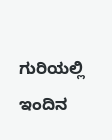ಗುರಿಯಲ್ಲಿ ಇಂದಿನ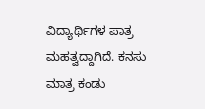ವಿದ್ಯಾರ್ಥಿಗಳ ಪಾತ್ರ ಮಹತ್ವದ್ದಾಗಿದೆ. ಕನಸು ಮಾತ್ರ ಕಂಡು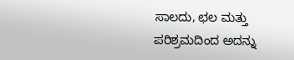ಸಾಲದು, ಛಲ ಮತ್ತು ಪರಿಶ್ರಮದಿಂದ ಅದನ್ನು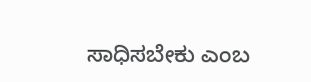ಸಾಧಿಸಬೇಕು ಎಂಬ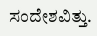ಸಂದೇಶವಿತ್ತು.